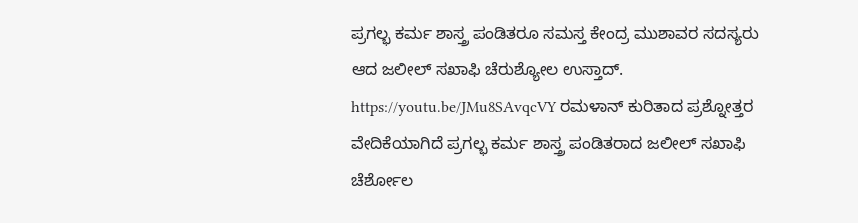ಪ್ರಗಲ್ಭ ಕರ್ಮ ಶಾಸ್ತ್ರ ಪಂಡಿತರೂ ಸಮಸ್ತ ಕೇಂದ್ರ ಮುಶಾವರ ಸದಸ್ಯರು ಆದ ಜಲೀಲ್ ಸಖಾಫಿ ಚೆರುಶ್ಯೋಲ ಉಸ್ತಾದ್. https://youtu.be/JMu8SAvqcVY ರಮಳಾನ್ ಕುರಿತಾದ ಪ್ರಶ್ನೋತ್ತರ ವೇದಿಕೆಯಾಗಿದೆ ಪ್ರಗಲ್ಭ ಕರ್ಮ ಶಾಸ್ತ್ರ ಪಂಡಿತರಾದ ಜಲೀಲ್ ಸಖಾಫಿ ಚೆರ್ಶೋಲ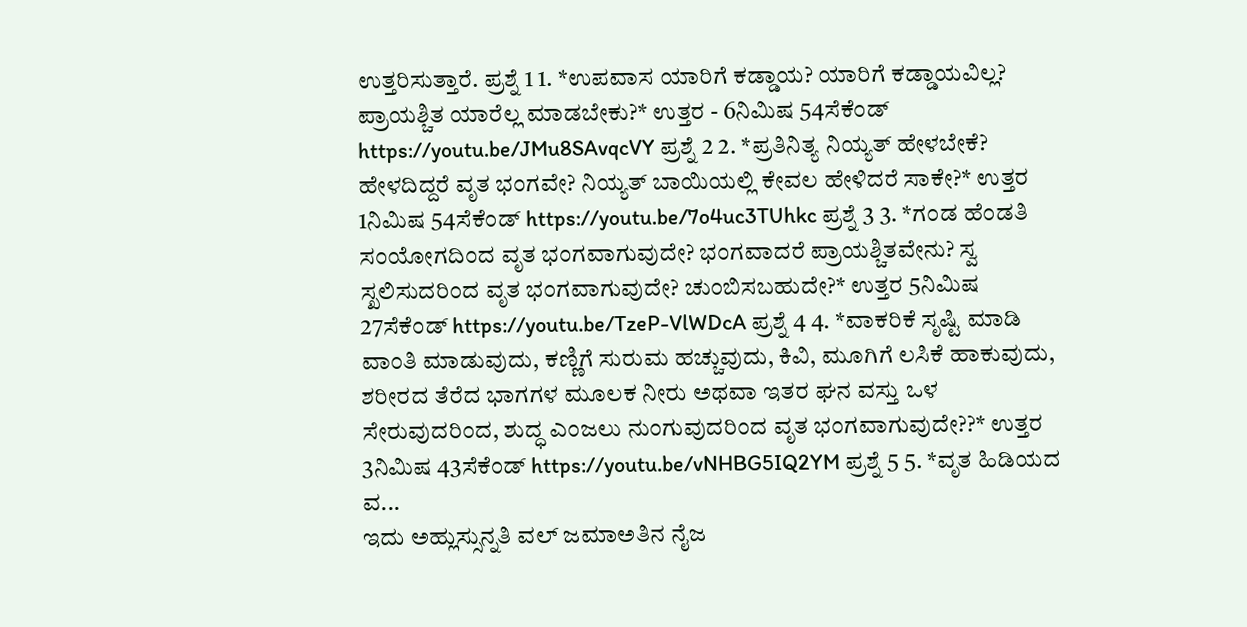ಉತ್ತರಿಸುತ್ತಾರೆ. ಪ್ರಶ್ನೆ 1 1. *ಉಪವಾಸ ಯಾರಿಗೆ ಕಡ್ಡಾಯ? ಯಾರಿಗೆ ಕಡ್ಡಾಯವಿಲ್ಲ? ಪ್ರಾಯಶ್ಚಿತ ಯಾರೆಲ್ಲ ಮಾಡಬೇಕು?* ಉತ್ತರ - 6ನಿಮಿಷ 54ಸೆಕೆಂಡ್ https://youtu.be/JMu8SAvqcVY ಪ್ರಶ್ನೆ 2 2. *ಪ್ರತಿನಿತ್ಯ ನಿಯ್ಯತ್ ಹೇಳಬೇಕೆ? ಹೇಳದಿದ್ದರೆ ವೃತ ಭಂಗವೇ? ನಿಯ್ಯತ್ ಬಾಯಿಯಲ್ಲಿ ಕೇವಲ ಹೇಳಿದರೆ ಸಾಕೇ?* ಉತ್ತರ 1ನಿಮಿಷ 54ಸೆಕೆಂಡ್ https://youtu.be/7o4uc3TUhkc ಪ್ರಶ್ನೆ 3 3. *ಗಂಡ ಹೆಂಡತಿ ಸಂಯೋಗದಿಂದ ವೃತ ಭಂಗವಾಗುವುದೇ? ಭಂಗವಾದರೆ ಪ್ರಾಯಶ್ಚಿತವೇನು? ಸ್ವ ಸ್ಖಲಿಸುದರಿಂದ ವೃತ ಭಂಗವಾಗುವುದೇ? ಚುಂಬಿಸಬಹುದೇ?* ಉತ್ತರ 5ನಿಮಿಷ 27ಸೆಕೆಂಡ್ https://youtu.be/TzeP-VlWDcA ಪ್ರಶ್ನೆ 4 4. *ವಾಕರಿಕೆ ಸೃಷ್ಟಿ ಮಾಡಿ ವಾಂತಿ ಮಾಡುವುದು, ಕಣ್ಣಿಗೆ ಸುರುಮ ಹಚ್ಚುವುದು, ಕಿವಿ, ಮೂಗಿಗೆ ಲಸಿಕೆ ಹಾಕುವುದು, ಶರೀರದ ತೆರೆದ ಭಾಗಗಳ ಮೂಲಕ ನೀರು ಅಥವಾ ಇತರ ಘನ ವಸ್ತು ಒಳ ಸೇರುವುದರಿಂದ, ಶುದ್ಧ ಎಂಜಲು ನುಂಗುವುದರಿಂದ ವೃತ ಭಂಗವಾಗುವುದೇ??* ಉತ್ತರ 3ನಿಮಿಷ 43ಸೆಕೆಂಡ್ https://youtu.be/vNHBG5IQ2YM ಪ್ರಶ್ನೆ 5 5. *ವೃತ ಹಿಡಿಯದ ವ...
ಇದು ಅಹ್ಲುಸ್ಸುನ್ನತಿ ವಲ್ ಜಮಾಅತಿನ ನೈಜ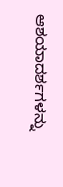ಆಶಯಾದರ್ಶಗಳನ್ನು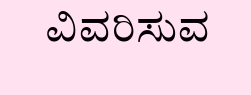ವಿವರಿಸುವ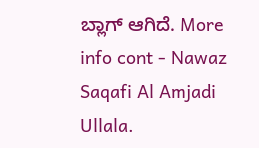ಬ್ಲಾಗ್ ಆಗಿದೆ. More info cont - Nawaz Saqafi Al Amjadi Ullala.